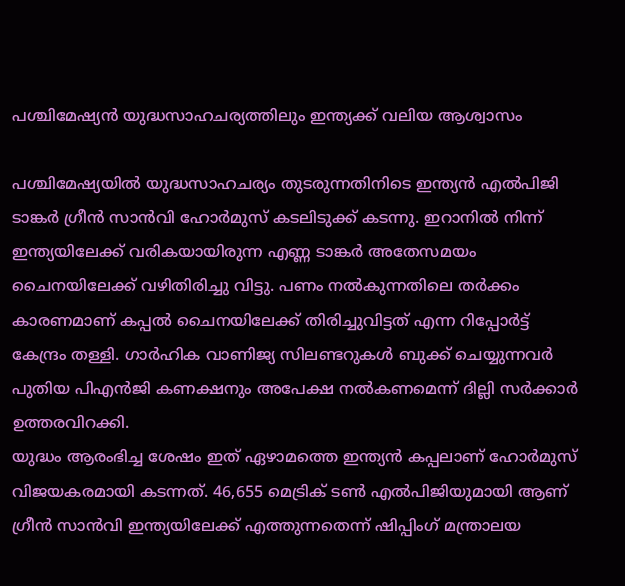പശ്ചിമേഷ്യൻ യുദ്ധസാഹചര്യത്തിലും ഇന്ത്യക്ക് വലിയ ആശ്വാസം

പശ്ചിമേഷ്യയിൽ യുദ്ധസാഹചര്യം തുടരുന്നതിനിടെ ഇന്ത്യൻ എൽപിജി ടാങ്കർ ഗ്രീൻ സാൻവി ഹോർമുസ് കടലിടുക്ക് കടന്നു. ഇറാനിൽ നിന്ന് ഇന്ത്യയിലേക്ക് വരികയായിരുന്ന എണ്ണ ടാങ്കർ അതേസമയം ചൈനയിലേക്ക് വഴിതിരിച്ചു വിട്ടു. പണം നൽകുന്നതിലെ തർക്കം കാരണമാണ് കപ്പൽ ചൈനയിലേക്ക് തിരിച്ചുവിട്ടത് എന്ന റിപ്പോർട്ട് കേന്ദ്രം തള്ളി. ഗാർഹിക വാണിജ്യ സിലണ്ടറുകൾ ബുക്ക് ചെയ്യുന്നവർ പുതിയ പിഎൻജി കണക്ഷനും അപേക്ഷ നൽകണമെന്ന് ദില്ലി സർക്കാർ ഉത്തരവിറക്കി.
യുദ്ധം ആരംഭിച്ച ശേഷം ഇത് ഏഴാമത്തെ ഇന്ത്യൻ കപ്പലാണ് ഹോർമുസ് വിജയകരമായി കടന്നത്. 46,655 മെട്രിക് ടൺ എൽപിജിയുമായി ആണ് ഗ്രീൻ സാൻവി ഇന്ത്യയിലേക്ക് എത്തുന്നതെന്ന് ഷിപ്പിംഗ് മന്ത്രാലയ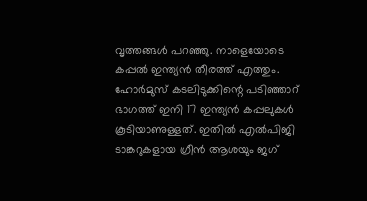വൃത്തങ്ങൾ പറഞ്ഞു. നാളെയോടെ കപ്പൽ ഇന്ത്യൻ തീരത്ത് എത്തും. ഹോർമുസ് കടലിടുക്കിന്റെ പടിഞ്ഞാറ് ഭാഗത്ത് ഇനി 17 ഇന്ത്യൻ കപ്പലുകൾ കൂടിയാണുള്ളത്. ഇതിൽ എൽപിജി ടാങ്കറുകളായ ഗ്രീൻ ആശയും ജഗ്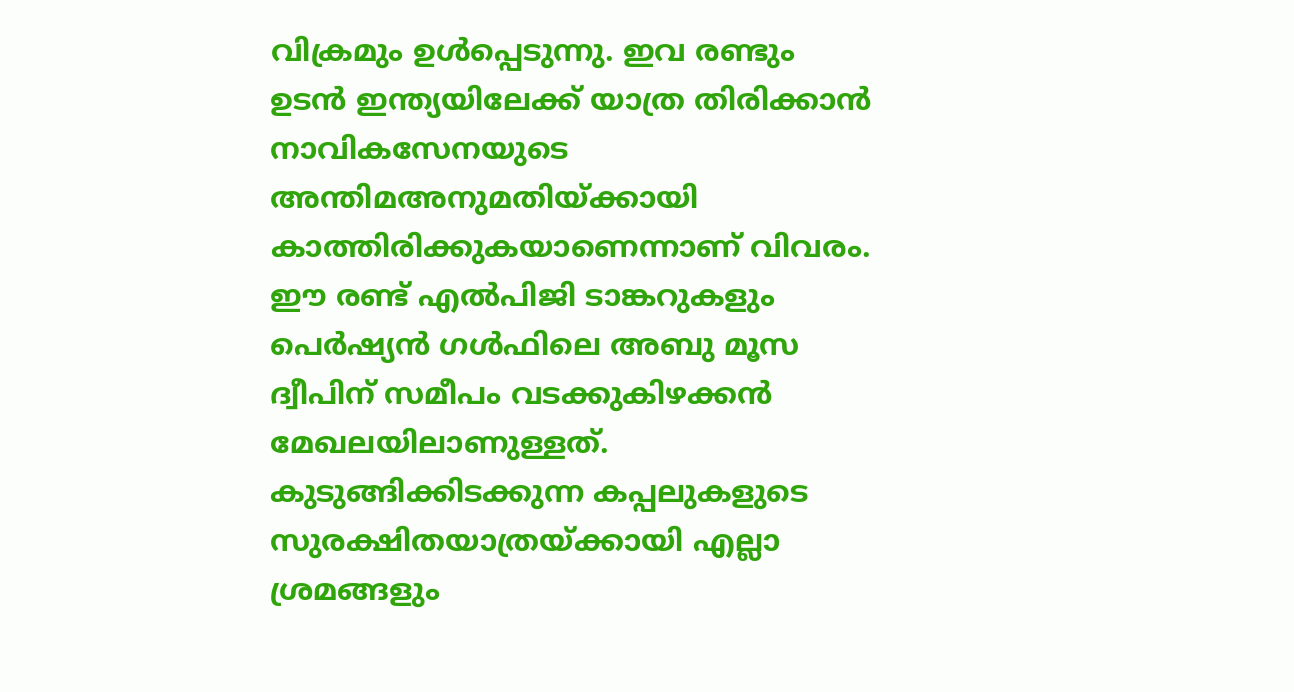വിക്രമും ഉൾപ്പെടുന്നു. ഇവ രണ്ടും ഉടൻ ഇന്ത്യയിലേക്ക് യാത്ര തിരിക്കാൻ നാവികസേനയുടെ അന്തിമഅനുമതിയ്ക്കായി കാത്തിരിക്കുകയാണെന്നാണ് വിവരം. ഈ രണ്ട് എൽപിജി ടാങ്കറുകളും പെർഷ്യൻ ഗൾഫിലെ അബു മൂസ ദ്വീപിന് സമീപം വടക്കുകിഴക്കൻ മേഖലയിലാണുള്ളത്. കുടുങ്ങിക്കിടക്കുന്ന കപ്പലുകളുടെ സുരക്ഷിതയാത്രയ്ക്കായി എല്ലാ ശ്രമങ്ങളും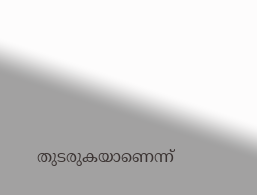തുടരുകയാണെന്ന്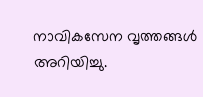നാവികസേന വൃത്തങ്ങൾ അറിയിച്ചു.